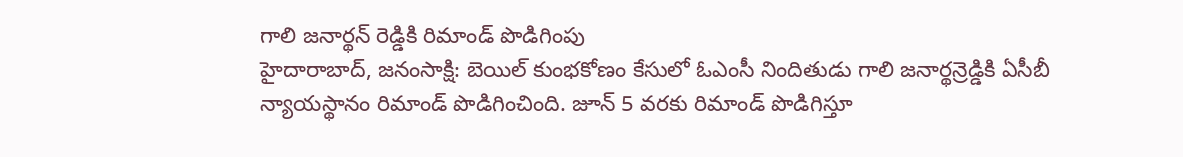గాలి జనార్థన్ రెడ్డికి రిమాండ్ పొడిగింపు
హైదారాబాద్, జనంసాక్షి: బెయిల్ కుంభకోణం కేసులో ఓఎంసీ నిందితుడు గాలి జనార్థన్రెడ్డికి ఏసీబీ న్యాయస్థానం రిమాండ్ పొడిగించింది. జూన్ 5 వరకు రిమాండ్ పొడిగిస్తూ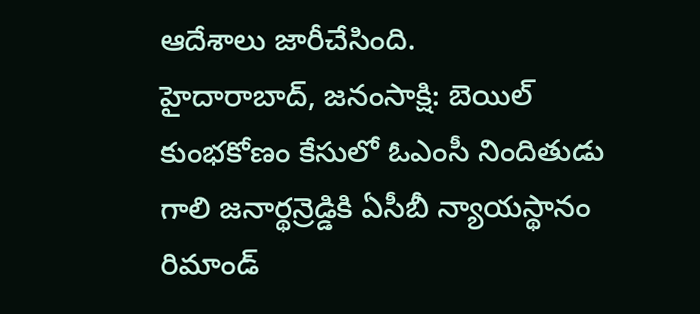ఆదేశాలు జారీచేసింది.
హైదారాబాద్, జనంసాక్షి: బెయిల్ కుంభకోణం కేసులో ఓఎంసీ నిందితుడు గాలి జనార్థన్రెడ్డికి ఏసీబీ న్యాయస్థానం రిమాండ్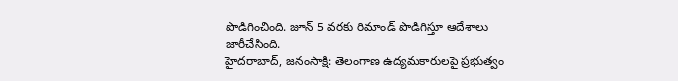పొడిగించింది. జూన్ 5 వరకు రిమాండ్ పొడిగిస్తూ ఆదేశాలు జారీచేసింది.
హైదరాబాద్, జనంసాక్షి: తెలంగాణ ఉద్యమకారులపై ప్రభుత్వం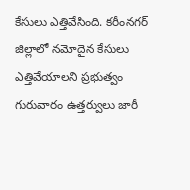కేసులు ఎత్తివేసింది. కరీంనగర్ జిల్లాలో నమోదైన కేసులు ఎత్తివేయాలని ప్రభుత్వం గురువారం ఉత్తర్వులు జారీ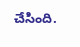చేసింది.